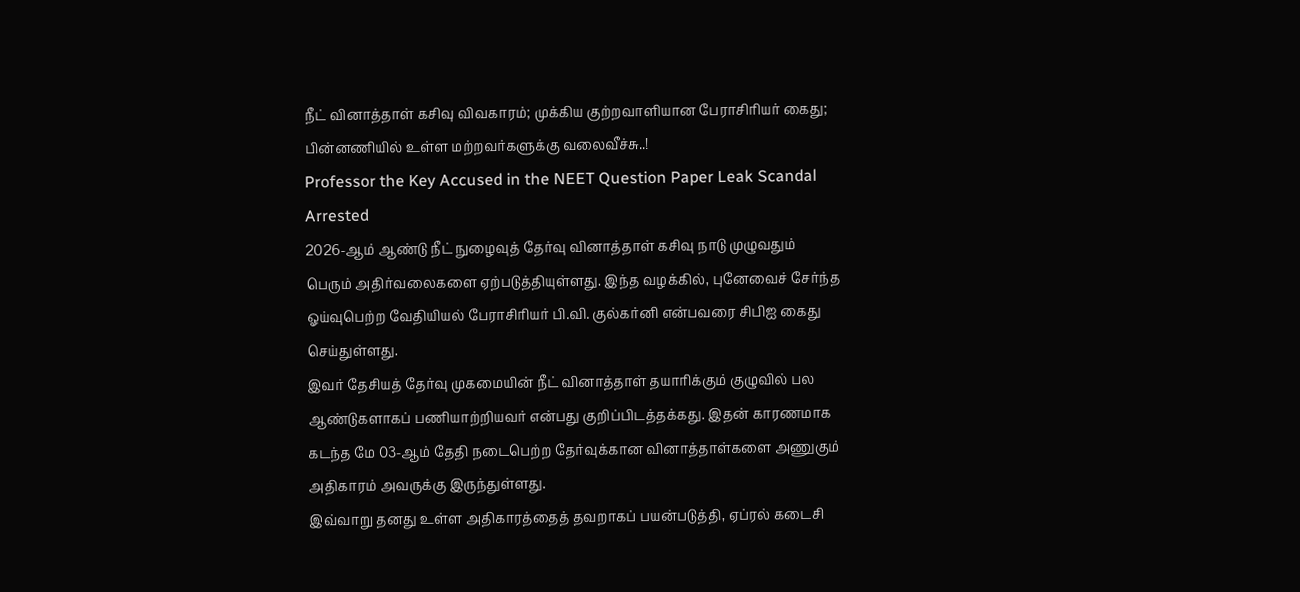நீட் வினாத்தாள் கசிவு விவகாரம்; முக்கிய குற்றவாளியான பேராசிரியர் கைது; பின்னணியில் உள்ள மற்றவர்களுக்கு வலைவீச்சு..!
Professor the Key Accused in the NEET Question Paper Leak Scandal Arrested
2026-ஆம் ஆண்டு நீட் நுழைவுத் தேர்வு வினாத்தாள் கசிவு நாடு முழுவதும் பெரும் அதிர்வலைகளை ஏற்படுத்தியுள்ளது. இந்த வழக்கில், புனேவைச் சேர்ந்த ஓய்வுபெற்ற வேதியியல் பேராசிரியர் பி.வி. குல்கர்னி என்பவரை சிபிஐ கைது செய்துள்ளது.
இவர் தேசியத் தேர்வு முகமையின் நீட் வினாத்தாள் தயாரிக்கும் குழுவில் பல ஆண்டுகளாகப் பணியாற்றியவர் என்பது குறிப்பிடத்தக்கது. இதன் காரணமாக கடந்த மே 03-ஆம் தேதி நடைபெற்ற தேர்வுக்கான வினாத்தாள்களை அணுகும் அதிகாரம் அவருக்கு இருந்துள்ளது.
இவ்வாறு தனது உள்ள அதிகாரத்தைத் தவறாகப் பயன்படுத்தி, ஏப்ரல் கடைசி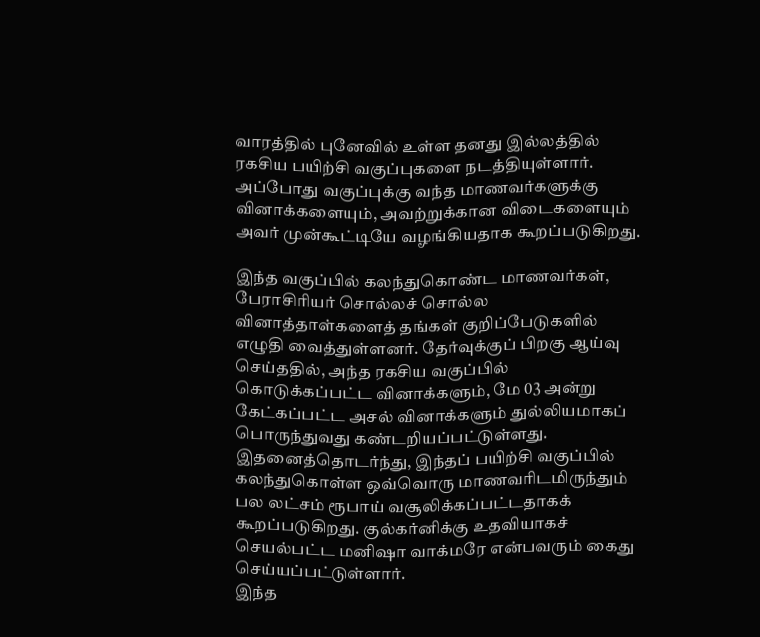வாரத்தில் புனேவில் உள்ள தனது இல்லத்தில் ரகசிய பயிற்சி வகுப்புகளை நடத்தியுள்ளார். அப்போது வகுப்புக்கு வந்த மாணவர்களுக்கு வினாக்களையும், அவற்றுக்கான விடைகளையும் அவர் முன்கூட்டியே வழங்கியதாக கூறப்படுகிறது.

இந்த வகுப்பில் கலந்துகொண்ட மாணவர்கள், பேராசிரியர் சொல்லச் சொல்ல வினாத்தாள்களைத் தங்கள் குறிப்பேடுகளில் எழுதி வைத்துள்ளனர். தேர்வுக்குப் பிறகு ஆய்வு செய்ததில், அந்த ரகசிய வகுப்பில் கொடுக்கப்பட்ட வினாக்களும், மே 03 அன்று கேட்கப்பட்ட அசல் வினாக்களும் துல்லியமாகப் பொருந்துவது கண்டறியப்பட்டுள்ளது.
இதனைத்தொடர்ந்து, இந்தப் பயிற்சி வகுப்பில் கலந்துகொள்ள ஒவ்வொரு மாணவரிடமிருந்தும் பல லட்சம் ரூபாய் வசூலிக்கப்பட்டதாகக் கூறப்படுகிறது. குல்கர்னிக்கு உதவியாகச் செயல்பட்ட மனிஷா வாக்மரே என்பவரும் கைது செய்யப்பட்டுள்ளார்.
இந்த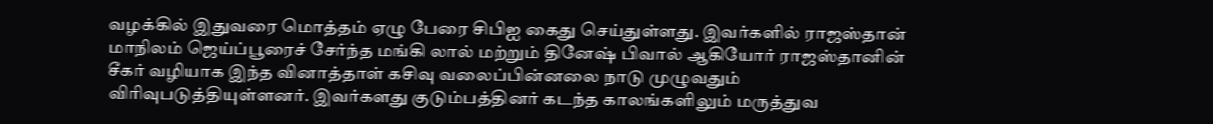வழக்கில் இதுவரை மொத்தம் ஏழு பேரை சிபிஐ கைது செய்துள்ளது. இவர்களில் ராஜஸ்தான் மாநிலம் ஜெய்ப்பூரைச் சேர்ந்த மங்கி லால் மற்றும் தினேஷ் பிவால் ஆகியோர் ராஜஸ்தானின் சீகர் வழியாக இந்த வினாத்தாள் கசிவு வலைப்பின்னலை நாடு முழுவதும் விரிவுபடுத்தியுள்ளனர். இவர்களது குடும்பத்தினர் கடந்த காலங்களிலும் மருத்துவ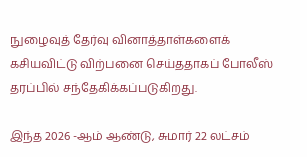நுழைவுத் தேர்வு வினாத்தாள்களைக் கசியவிட்டு விற்பனை செய்ததாகப் போலீஸ் தரப்பில் சந்தேகிக்கப்படுகிறது.

இந்த 2026 -ஆம் ஆண்டு, சுமார் 22 லட்சம்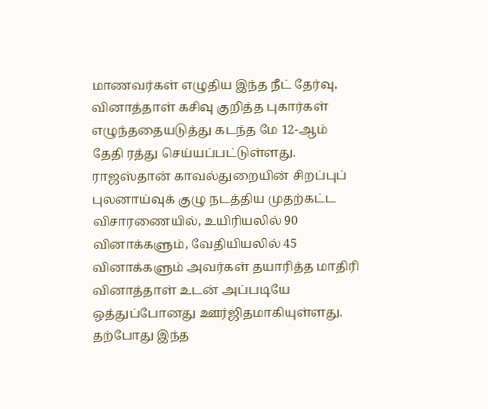மாணவர்கள் எழுதிய இந்த நீட் தேர்வு, வினாத்தாள் கசிவு குறித்த புகார்கள் எழுந்ததையடுத்து கடந்த மே 12-ஆம் தேதி ரத்து செய்யப்பட்டுள்ளது. ராஜஸ்தான் காவல்துறையின் சிறப்புப் புலனாய்வுக் குழு நடத்திய முதற்கட்ட விசாரணையில், உயிரியலில் 90 வினாக்களும், வேதியியலில் 45 வினாக்களும் அவர்கள் தயாரித்த மாதிரி வினாத்தாள் உடன் அப்படியே ஒத்துப்போனது ஊர்ஜிதமாகியுள்ளது. தற்போது இந்த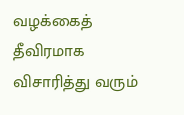வழக்கைத் தீவிரமாக விசாரித்து வரும்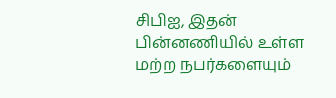சிபிஐ, இதன் பின்னணியில் உள்ள மற்ற நபர்களையும்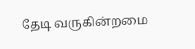தேடி வருகின்றமை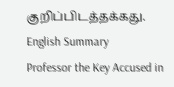குறிப்பிடத்தக்கது.
English Summary
Professor the Key Accused in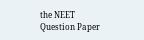the NEET Question Paper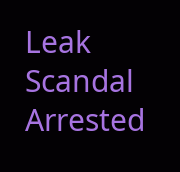Leak Scandal Arrested